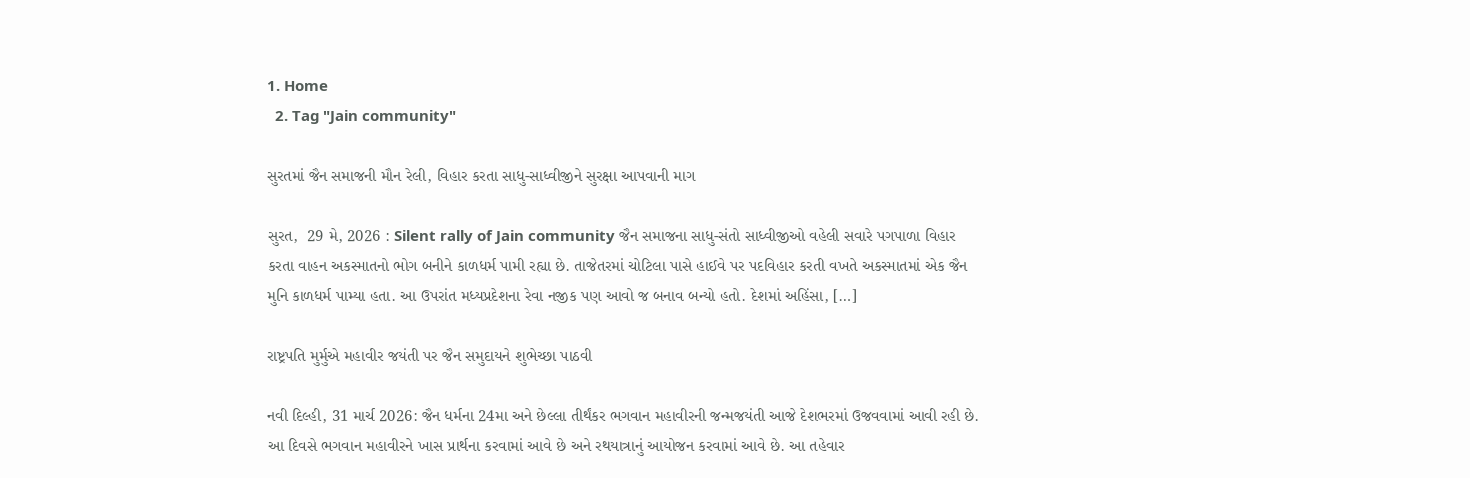1. Home
  2. Tag "Jain community"

સુરતમાં જૈન સમાજની મૌન રેલી, વિહાર કરતા સાધુ-સાધ્વીજીને સુરક્ષા આપવાની માગ

સુરત,  29 મે, 2026 : Silent rally of Jain community જૈન સમાજના સાધુ-સંતો સાધ્વીજીઓ વહેલી સવારે પગપાળા વિહાર કરતા વાહન અકસ્માતનો ભોગ બનીને કાળધર્મ પામી રહ્યા છે. તાજેતરમાં ચોટિલા પાસે હાઈવે પર પદવિહાર કરતી વખતે અકસ્માતમાં એક જૈન મુનિ કાળધર્મ પામ્યા હતા. આ ઉપરાંત મધ્યપ્રદેશના રેવા નજીક પણ આવો જ બનાવ બન્યો હતો. દેશમાં અહિંસા, […]

રાષ્ટ્રપતિ મુર્મુએ મહાવીર જયંતી પર જૈન સમુદાયને શુભેચ્છા પાઠવી

નવી દિલ્હી, 31 માર્ચ 2026: જૈન ધર્મના 24મા અને છેલ્લા તીર્થંકર ભગવાન મહાવીરની જન્મજયંતી આજે દેશભરમાં ઉજવવામાં આવી રહી છે. આ દિવસે ભગવાન મહાવીરને ખાસ પ્રાર્થના કરવામાં આવે છે અને રથયાત્રાનું આયોજન કરવામાં આવે છે. આ તહેવાર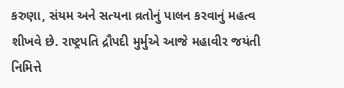કરુણા, સંયમ અને સત્યના વ્રતોનું પાલન કરવાનું મહત્વ શીખવે છે. રાષ્ટ્રપતિ દ્રૌપદી મુર્મુએ આજે મહાવીર જયંતી નિમિત્તે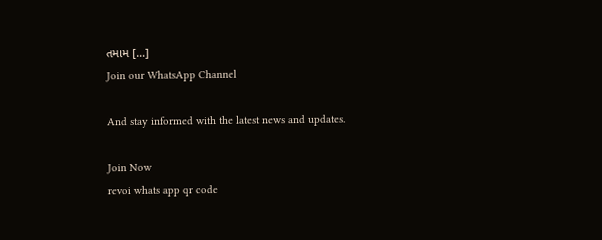તમામ […]
Join our WhatsApp Channel

And stay informed with the latest news and updates.

Join Now
revoi whats app qr code